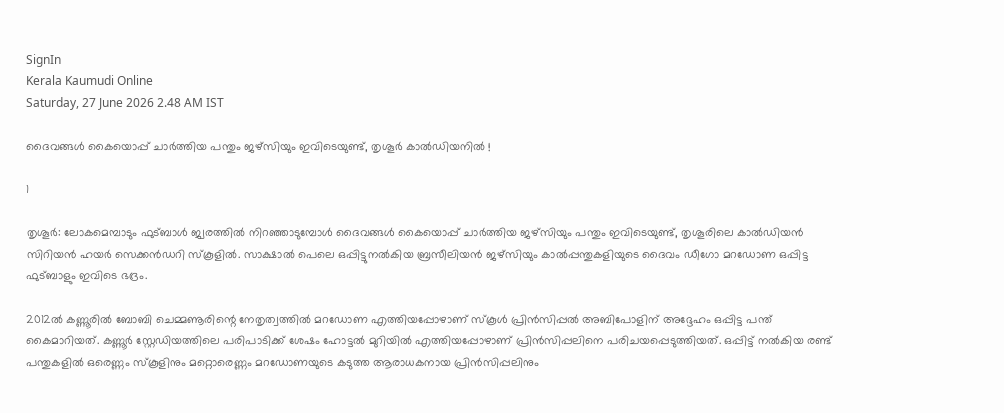SignIn
Kerala Kaumudi Online
Saturday, 27 June 2026 2.48 AM IST

ദൈവങ്ങൾ കൈയൊപ്പ് ചാർത്തിയ പന്തും ജഴ്‌സിയും ഇവിടെയുണ്ട്, തൃശൂർ കാൽഡിയനിൽ !

1

തൃശൂർ: ലോകമെമ്പാടും ഫുട്ബാൾ ജ്വരത്തിൽ നിറഞ്ഞാടുമ്പോൾ ദൈവങ്ങൾ കൈയൊപ്പ് ചാർത്തിയ ജഴ്‌സിയും പന്തും ഇവിടെയുണ്ട്, തൃശൂരിലെ കാൽഡിയൻ സിറിയൻ ഹയർ സെക്കൻഡറി സ്‌കൂളിൽ. സാക്ഷാൽ പെലെ ഒപ്പിട്ടുനൽകിയ ബ്രസീലിയൻ ജഴ്‌സിയും കാൽപ്പന്തുകളിയുടെ ദൈവം ഡീഗോ മറഡോണ ഒപ്പിട്ട ഫുട്ബാളും ഇവിടെ ഭദ്രം.

2012ൽ കണ്ണൂരിൽ ബോബി ചെമ്മണൂരിന്റെ നേതൃത്വത്തിൽ മറഡോണ എത്തിയപ്പോഴാണ് സ്‌കൂൾ പ്രിൻസിപ്പൽ അബിപോളിന് അദ്ദേഹം ഒപ്പിട്ട പന്ത് കൈമാറിയത്. കണ്ണൂർ സ്റ്റേഡിയത്തിലെ പരിപാടിക്ക് ശേഷം ഹോട്ടൽ മുറിയിൽ എത്തിയപ്പോഴാണ് പ്രിൻസിപ്പലിനെ പരിചയപ്പെടുത്തിയത്. ഒപ്പിട്ട് നൽകിയ രണ്ട് പന്തുകളിൽ ഒരെണ്ണം സ്‌കൂളിനും മറ്റൊരെണ്ണം മറഡോണയുടെ കടുത്ത ആരാധകനായ പ്രിൻസിപ്പലിനും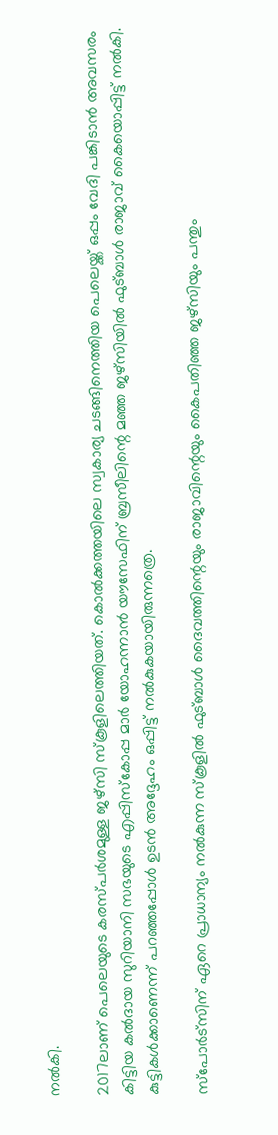നൽകി.

2017ലാണ് പെലെയുടെ കരസ്പർശമുള്ള ജഴ്‌സി സ്‌കൂളിലെത്തിയത്. കൊൽക്കത്തയിലെ സ്വകാര്യ ചടങ്ങിനെത്തിയ പെലെയ്ക്ക് ഒപ്പം വേദി പങ്കിടാൻ അവസരം കിട്ടിയ കൽദായ സുറിയാനി സഭയുടെ എപ്പിസ്‌കോപ്പ മാർ യോഹന്നാൻ യൗസേഫിന് ബ്രസീലിന്റെ മഞ്ഞ ജഴ്‌സിയിൽ ഫുട്ബാൾ രാജാവ് കൈയൊപ്പിട്ട് നൽകി. കുട്ടികൾക്കാണെന്ന് പറഞ്ഞപ്പോൾ ഉടൻ അദ്ദേഹം ഒപ്പിട്ട് നൽകുകയായിരുന്നത്രെ.

സ്‌പോർട്‌സിന് ഏറെ പ്രാധാന്യം നൽകുന്ന സ്‌കൂളിൽ ഫുട്ബാൾ ദൈവത്തിന്റെയും രാജാവിന്റെയും കൈപതിഞ്ഞ ജഴ്‌സിയും പന്തും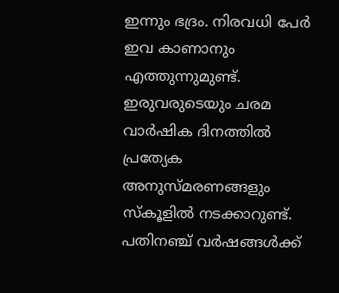ഇന്നും ഭദ്രം. നിരവധി പേർ ഇവ കാണാനും എത്തുന്നുമുണ്ട്. ഇരുവരുടെയും ചരമ വാർഷിക ദിനത്തിൽ പ്രത്യേക അനുസ്മരണങ്ങളും സ്‌കൂളിൽ നടക്കാറുണ്ട്. പതിനഞ്ച് വർഷങ്ങൾക്ക്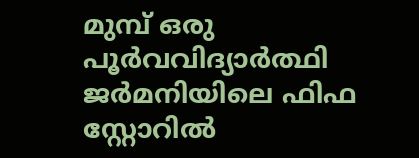മുമ്പ് ഒരു പൂർവവിദ്യാർത്ഥി ജർമനിയിലെ ഫിഫ സ്റ്റോറിൽ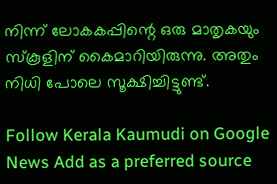നിന്ന് ലോകകപ്പിന്റെ ഒരു മാതൃകയും സ്‌കൂളിന് കൈമാറിയിരുന്നു. അതും നിധി പോലെ സൂക്ഷിച്ചിട്ടുണ്ട്.

Follow Kerala Kaumudi on Google News Add as a preferred source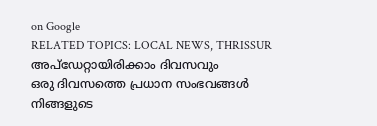on Google
RELATED TOPICS: LOCAL NEWS, THRISSUR
അപ്ഡേറ്റായിരിക്കാം ദിവസവും
ഒരു ദിവസത്തെ പ്രധാന സംഭവങ്ങൾ നിങ്ങളുടെ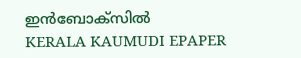ഇൻബോക്സിൽ
KERALA KAUMUDI EPAPER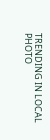TRENDING IN LOCAL
PHOTO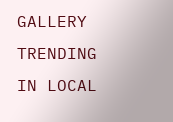GALLERY
TRENDING IN LOCAL